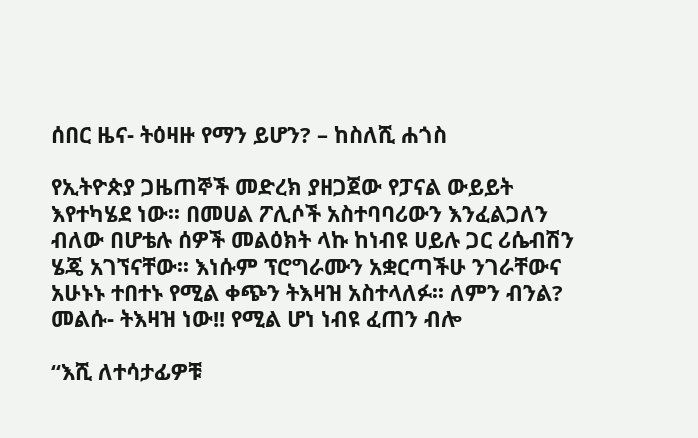ሰበር ዜና- ትዕዛዙ የማን ይሆን? – ከስለሺ ሐጎስ

የኢትዮጵያ ጋዜጠኞች መድረክ ያዘጋጀው የፓናል ውይይት እየተካሄደ ነው፡፡ በመሀል ፖሊሶች አስተባባሪውን እንፈልጋለን ብለው በሆቴሉ ሰዎች መልዕክት ላኩ ከነብዩ ሀይሉ ጋር ሪሴብሽን ሄጄ አገኘናቸው፡፡ እነሱም ፕሮግራሙን አቋርጣችሁ ንገራቸውና አሁኑኑ ተበተኑ የሚል ቀጭን ትእዛዝ አስተላለፉ፡፡ ለምን ብንል? መልሱ- ትእዛዝ ነው!! የሚል ሆነ ነብዩ ፈጠን ብሎ

“እሺ ለተሳታፊዎቹ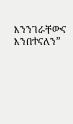እንንገራቸውና እንበተናለን”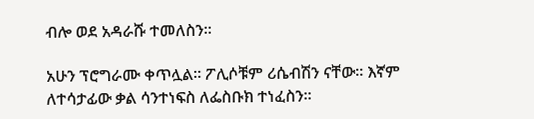ብሎ ወደ አዳራሹ ተመለስን፡፡

አሁን ፕሮግራሙ ቀጥሏል፡፡ ፖሊሶቹም ሪሴብሽን ናቸው፡፡ እኛም ለተሳታፊው ቃል ሳንተነፍስ ለፌስቡክ ተነፈስን፡፡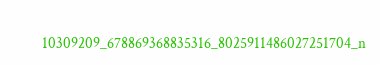10309209_678869368835316_8025911486027251704_n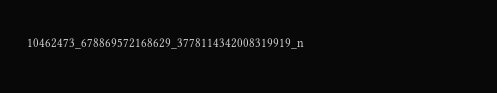10462473_678869572168629_3778114342008319919_n